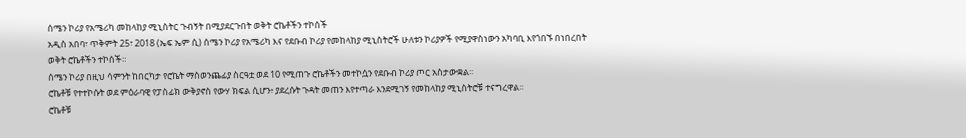ሰሜን ኮሪያ የአሜሪካ መከላከያ ሚኒስትር ጉብኝት በሚያደርጉበት ወቅት ሮኬቶችን ተኮሰች
አዲስ አበባ፣ ጥቅምት 25፣ 2018 (ኤፍ ኤም ሲ) ሰሜን ኮሪያ የአሜሪካ እና የደቡብ ኮሪያ የመከላከያ ሚኒስትሮች ሁለቱን ኮሪያዎች የሚያዋስነውን አካባቢ እየጎበኙ በነበረበት ወቅት ሮኬቶችን ተኮሰች።
ሰሜን ኮሪያ በዚህ ሳምንት ከበርካታ የሮኬት ማስወንጨፊያ ስርዓቷ ወደ 10 የሚጠጉ ሮኬቶችን መተኮሷን የደቡብ ኮሪያ ጦር አስታውቋል፡፡
ሮኬቶቹ የተተኮሱት ወደ ምዕራባዊ የፓስፊክ ውቅያኖስ የውሃ ክፍል ሲሆን፥ ያደረሱት ጉዳት መጠን እየተጣራ እንደሚገኝ የመከላከያ ሚኒስትሮቹ ተናግረዋል፡፡
ሮኬቶቹ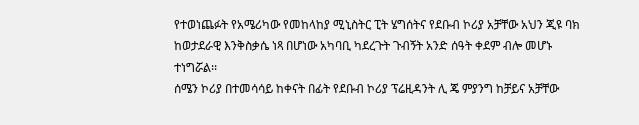የተወነጨፉት የአሜሪካው የመከላከያ ሚኒስትር ፒት ሄግሰትና የደቡብ ኮሪያ አቻቸው አህን ጂዩ ባክ ከወታደራዊ እንቅስቃሴ ነጻ በሆነው አካባቢ ካደረጉት ጉብኝት አንድ ሰዓት ቀደም ብሎ መሆኑ ተነግሯል፡፡
ሰሜን ኮሪያ በተመሳሳይ ከቀናት በፊት የደቡብ ኮሪያ ፕሬዚዳንት ሊ ጄ ምያንግ ከቻይና አቻቸው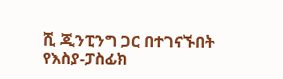ሺ ጂንፒንግ ጋር በተገናኙበት የእስያ-ፓስፊክ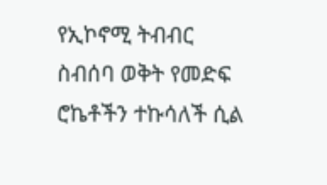የኢኮኖሚ ትብብር ስብሰባ ወቅት የመድፍ ሮኬቶችን ተኩሳለች ሲል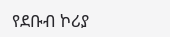የደቡብ ኮሪያ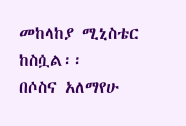መከላከያ ሚኒስቴር ከስሷል፡፡
በሶስና አለማየሁ